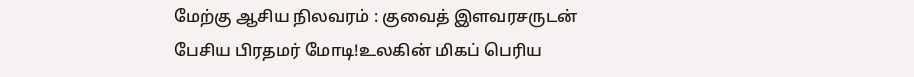மேற்கு ஆசிய நிலவரம் : குவைத் இளவரசருடன் பேசிய பிரதமர் மோடி!உலகின் மிகப் பெரிய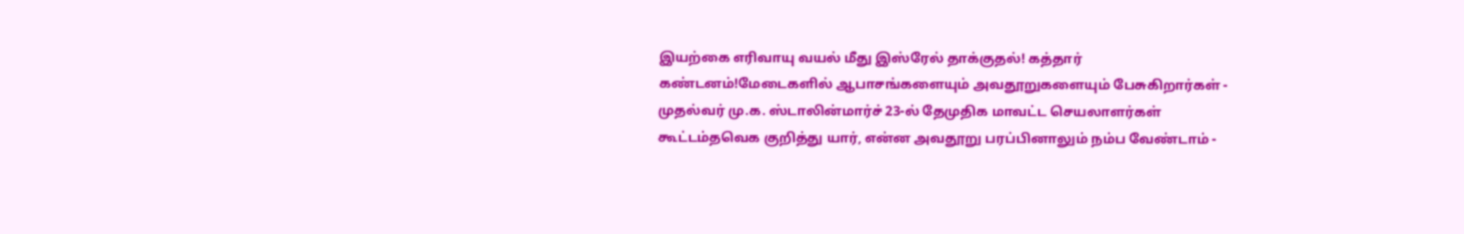இயற்கை எரிவாயு வயல் மீது இஸ்ரேல் தாக்குதல்! கத்தார் கண்டனம்!மேடைகளில் ஆபாசங்களையும் அவதூறுகளையும் பேசுகிறார்கள் - முதல்வர் மு.க. ஸ்டாலின்மார்ச் 23-ல் தேமுதிக மாவட்ட செயலாளர்கள் கூட்டம்தவெக குறித்து யார், என்ன அவதூறு பரப்பினாலும் நம்ப வேண்டாம் -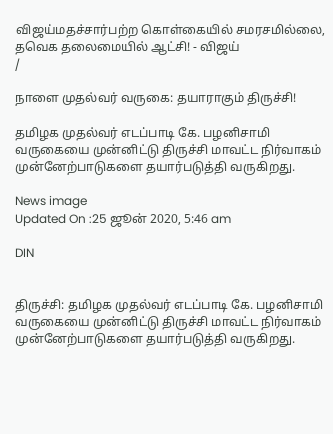விஜய்மதச்சார்பற்ற கொள்கையில் சமரசமில்லை, தவெக தலைமையில் ஆட்சி! - விஜய்
/

நாளை முதல்வர் வருகை: தயாராகும் திருச்சி!

தமிழக முதல்வர் எடப்பாடி கே. பழனிசாமி வருகையை முன்னிட்டு திருச்சி மாவட்ட நிர்வாகம் முன்னேற்பாடுகளை தயார்படுத்தி வருகிறது.

News image
Updated On :25 ஜூன் 2020, 5:46 am

DIN


திருச்சி: தமிழக முதல்வர் எடப்பாடி கே. பழனிசாமி வருகையை முன்னிட்டு திருச்சி மாவட்ட நிர்வாகம் முன்னேற்பாடுகளை தயார்படுத்தி வருகிறது.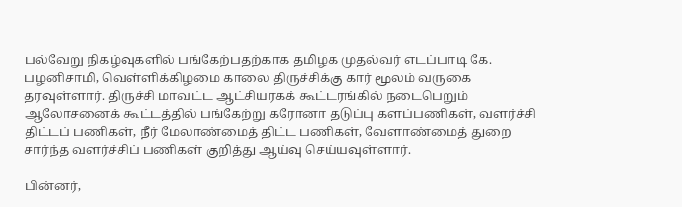பல்வேறு நிகழ்வுகளில் பங்கேற்பதற்காக தமிழக முதல்வர் எடப்பாடி கே. பழனிசாமி, வெள்ளிக்கிழமை காலை திருச்சிக்கு கார் மூலம் வருகை தரவுள்ளார். திருச்சி மாவட்ட ஆட்சியரகக் கூட்டரங்கில் நடைபெறும் ஆலோசனைக் கூட்டத்தில் பங்கேற்று கரோனா தடுப்பு களப்பணிகள், வளர்ச்சி திட்டப் பணிகள், நீர் மேலாண்மைத் திட்ட பணிகள், வேளாண்மைத் துறை சார்ந்த வளர்ச்சிப் பணிகள் குறித்து ஆய்வு செய்யவுள்ளார்.

பின்னர்,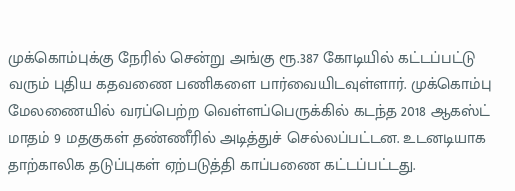முக்கொம்புக்கு நேரில் சென்று அங்கு ரூ.387 கோடியில் கட்டப்பட்டு வரும் புதிய கதவணை பணிகளை பார்வையிடவுள்ளார். முக்கொம்பு மேலணையில் வரப்பெற்ற வெள்ளப்பெருக்கில் கடந்த 2018 ஆகஸ்ட் மாதம் 9 மதகுகள் தண்ணீரில் அடித்துச் செல்லப்பட்டன. உடனடியாக தாற்காலிக தடுப்புகள் ஏற்படுத்தி காப்பணை கட்டப்பட்டது.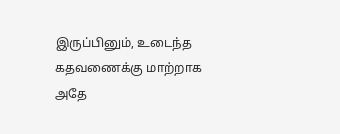இருப்பினும், உடைந்த கதவணைக்கு மாற்றாக அதே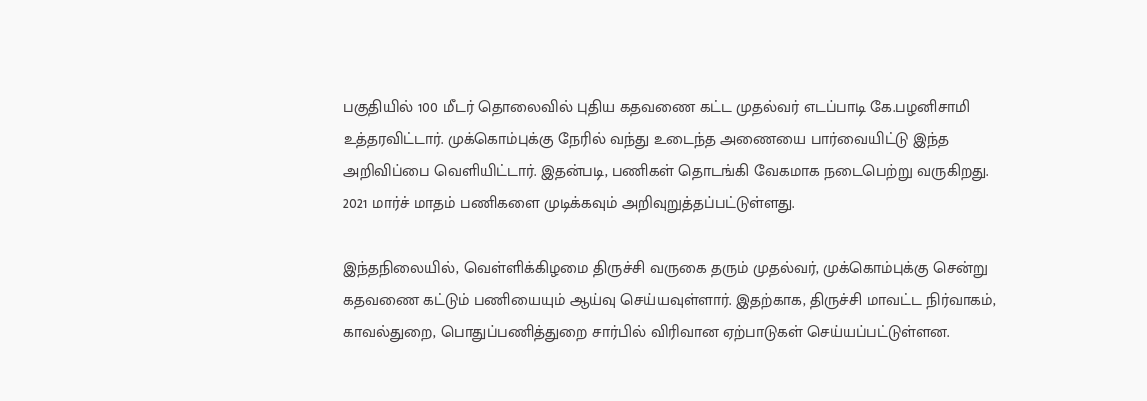பகுதியில் 100 மீடர் தொலைவில் புதிய கதவணை கட்ட முதல்வர் எடப்பாடி கே.பழனிசாமி உத்தரவிட்டார். முக்கொம்புக்கு நேரில் வந்து உடைந்த அணையை பார்வையிட்டு இந்த அறிவிப்பை வெளியிட்டார். இதன்படி, பணிகள் தொடங்கி வேகமாக நடைபெற்று வருகிறது. 2021 மார்ச் மாதம் பணிகளை முடிக்கவும் அறிவுறுத்தப்பட்டுள்ளது.

இந்தநிலையில், வெள்ளிக்கிழமை திருச்சி வருகை தரும் முதல்வர், முக்கொம்புக்கு சென்று கதவணை கட்டும் பணியையும் ஆய்வு செய்யவுள்ளார். இதற்காக, திருச்சி மாவட்ட நிர்வாகம், காவல்துறை, பொதுப்பணித்துறை சார்பில் விரிவான ஏற்பாடுகள் செய்யப்பட்டுள்ளன.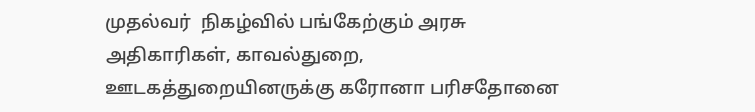முதல்வர்  நிகழ்வில் பங்கேற்கும் அரசு அதிகாரிகள், காவல்துறை, ஊடகத்துறையினருக்கு கரோனா பரிசதோனை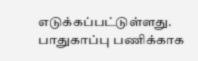எடுக்கப்பட்டுள்ளது. பாதுகாப்பு பணிக்காக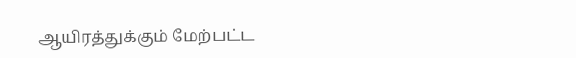ஆயிரத்துக்கும் மேற்பட்ட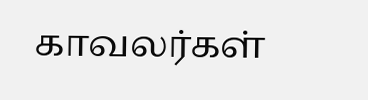காவலர்கள்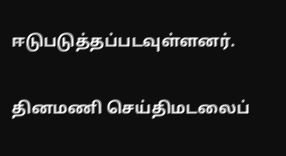ஈடுபடுத்தப்படவுள்ளனர்.

தினமணி செய்திமடலைப்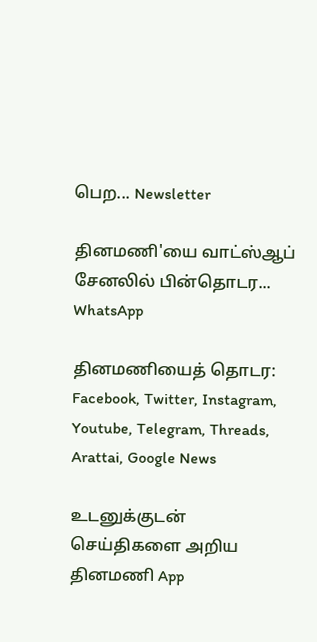பெற... Newsletter

தினமணி'யை வாட்ஸ்ஆப் சேனலில் பின்தொடர... WhatsApp

தினமணியைத் தொடர: Facebook, Twitter, Instagram, Youtube, Telegram, Threads, Arattai, Google News

உடனுக்குடன் செய்திகளை அறிய தினமணி App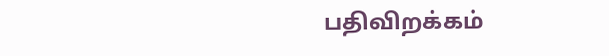பதிவிறக்கம்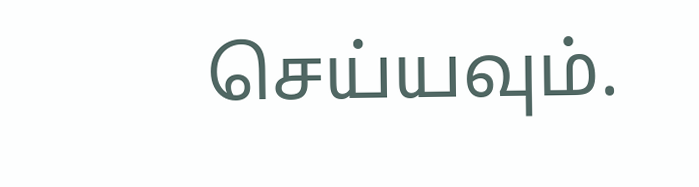செய்யவும்.